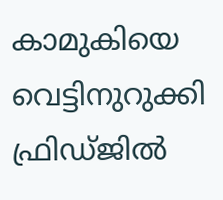കാമുകിയെ വെട്ടിനുറുക്കി ഫ്രിഡ്‌ജിൽ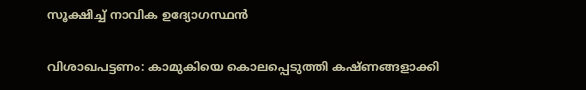സൂക്ഷിച്ച് നാവിക ഉദ്യോഗസ്ഥൻ

വിശാഖപട്ടണം: കാമുകിയെ കൊലപ്പെടുത്തി കഷ്ണങ്ങളാക്കി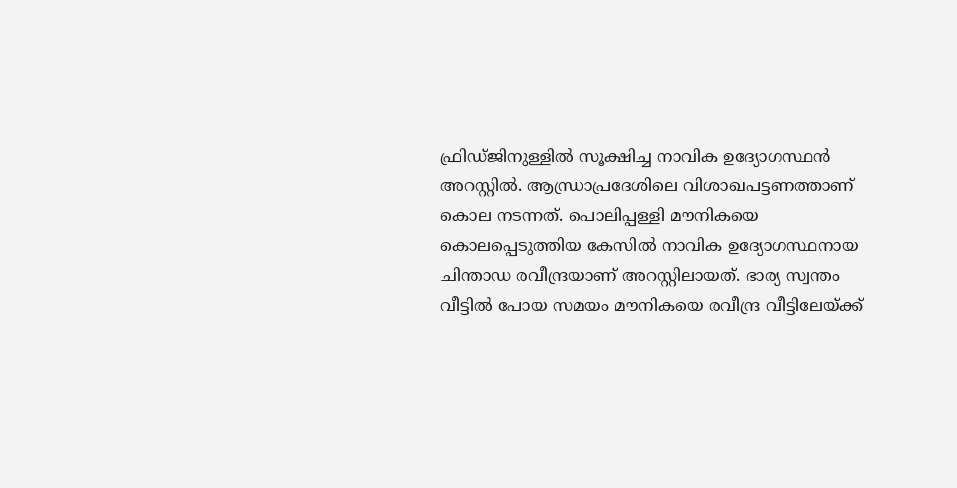ഫ്രിഡ്‌ജിനുള്ളിൽ സൂക്ഷിച്ച നാവിക ഉദ്യോഗസ്ഥൻ അറസ്റ്റിൽ. ആന്ധ്രാപ്രദേശിലെ വിശാഖപട്ടണത്താണ് കൊല നടന്നത്. പൊലിപ്പള്ളി മൗനികയെ കൊലപ്പെടുത്തിയ കേസിൽ നാവിക ഉദ്യോഗസ്ഥനായ ചിന്താഡ രവീന്ദ്രയാണ് അറസ്റ്റിലായത്. ഭാര്യ സ്വന്തം വീട്ടിൽ പോയ സമയം മൗനികയെ രവീന്ദ്ര വീട്ടിലേയ്ക്ക്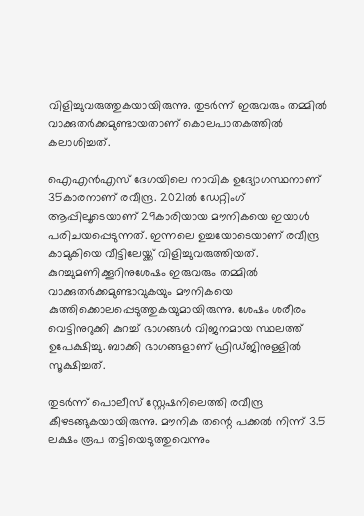വിളിച്ചുവരുത്തുകയായിരുന്നു. തുടർന്ന് ഇരുവരും തമ്മിൽ വാക്കുതർക്കമുണ്ടായതാണ് കൊലപാതകത്തിൽ കലാശിച്ചത്.

ഐഎൻഎസ് ദേഗയിലെ നാവിക ഉദ്യോഗസ്ഥനാണ് 35കാരനാണ് രവീന്ദ്ര. 2021ൽ ഡേറ്റിംഗ് ആപ്പിലൂടെയാണ് 29കാരിയായ മൗനികയെ ഇയാൾ പരിചയപ്പെടുന്നത്. ഇന്നലെ ഉച്ചയോടെയാണ് രവീന്ദ്ര കാമുകിയെ വീട്ടിലേയ്ക്ക് വിളിച്ചുവരുത്തിയത്. കുറച്ചുമണിക്കൂറിനുശേഷം ഇരുവരും തമ്മിൽ വാക്കുതർക്കമുണ്ടാവുകയും മൗനികയെ കുത്തിക്കൊലപ്പെടുത്തുകയുമായിരുന്നു. ശേഷം ശരീരം വെട്ടിനുറുക്കി കുറച്ച് ഭാഗങ്ങൾ വിജനമായ സ്ഥലത്ത് ഉപേക്ഷിച്ചു. ബാക്കി ഭാഗങ്ങളാണ് ഫ്രിഡ്‌ജിനുള്ളിൽ സൂക്ഷിച്ചത്.

തുടർന്ന് പൊലീസ് സ്റ്റേഷനിലെത്തി രവീന്ദ്ര കീഴടങ്ങുകയായിരുന്നു. മൗനിക തന്റെ പക്കൽ നിന്ന് 3.5 ലക്ഷം രൂപ തട്ടിയെടുത്തുവെന്നും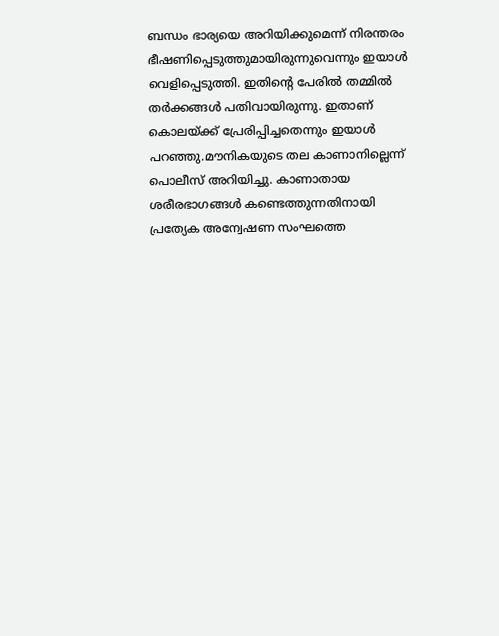ബന്ധം ഭാര്യയെ അറിയിക്കുമെന്ന് നിരന്തരം ഭീഷണിപ്പെടുത്തുമായിരുന്നുവെന്നും ഇയാൾ വെളിപ്പെടുത്തി. ഇതിന്റെ പേരിൽ തമ്മിൽ തർക്കങ്ങൾ പതിവായിരുന്നു. ഇതാണ് കൊലയ്ക്ക് പ്രേരിപ്പിച്ചതെന്നും ഇയാൾ പറഞ്ഞു.മൗനികയുടെ തല കാണാനില്ലെന്ന് പൊലീസ് അറിയിച്ചു. കാണാതായ ശരീരഭാഗങ്ങൾ കണ്ടെത്തുന്നതിനായി പ്രത്യേക അന്വേഷണ സംഘത്തെ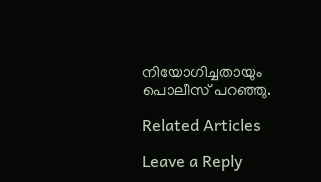നിയോഗിച്ചതായും പൊലീസ് പറഞ്ഞു.

Related Articles

Leave a Reply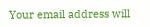Your email address will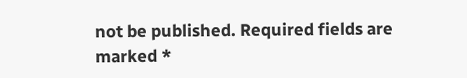not be published. Required fields are marked *